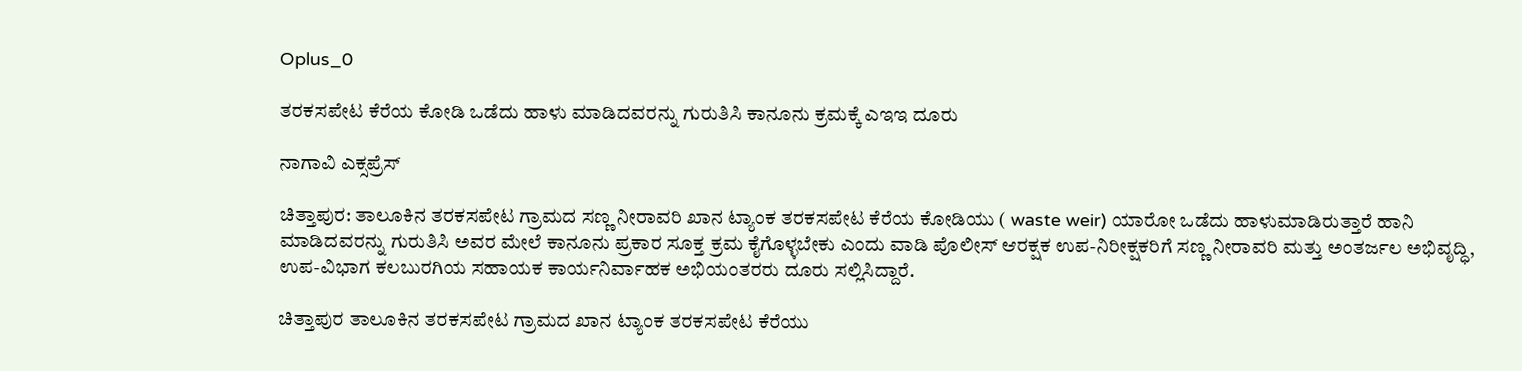Oplus_0

ತರಕಸಪೇಟ ಕೆರೆಯ ಕೋಡಿ ಒಡೆದು ಹಾಳು ಮಾಡಿದವರನ್ನು ಗುರುತಿಸಿ ಕಾನೂನು ಕ್ರಮಕ್ಕೆ ಎಇಇ ದೂರು

ನಾಗಾವಿ ಎಕ್ಸಪ್ರೆಸ್

ಚಿತ್ತಾಪುರ: ತಾಲೂಕಿನ ತರಕಸಪೇಟ ಗ್ರಾಮದ ಸಣ್ಣ ನೀರಾವರಿ ಖಾನ ಟ್ಯಾಂಕ ತರಕಸಪೇಟ ಕೆರೆಯ ಕೋಡಿಯು ( waste weir) ಯಾರೋ ಒಡೆದು ಹಾಳುಮಾಡಿರುತ್ತಾರೆ ಹಾನಿ ಮಾಡಿದವರನ್ನು ಗುರುತಿಸಿ ಅವರ ಮೇಲೆ ಕಾನೂನು ಪ್ರಕಾರ ಸೂಕ್ತ ಕ್ರಮ ಕೈಗೊಳ್ಳಬೇಕು ಎಂದು ವಾಡಿ ಪೊಲೀಸ್ ಆರಕ್ಷಕ ಉಪ-ನಿರೀಕ್ಷಕರಿಗೆ ಸಣ್ಣ ನೀರಾವರಿ ಮತ್ತು ಅಂತರ್ಜಲ ಅಭಿವೃದ್ಧಿ, ಉಪ-ವಿಭಾಗ ಕಲಬುರಗಿಯ ಸಹಾಯಕ ಕಾರ್ಯನಿರ್ವಾಹಕ ಅಭಿಯಂತರರು ದೂರು ಸಲ್ಲಿಸಿದ್ದಾರೆ.

ಚಿತ್ತಾಪುರ ತಾಲೂಕಿನ ತರಕಸಪೇಟ ಗ್ರಾಮದ ಖಾನ ಟ್ಯಾಂಕ ತರಕಸಪೇಟ ಕೆರೆಯು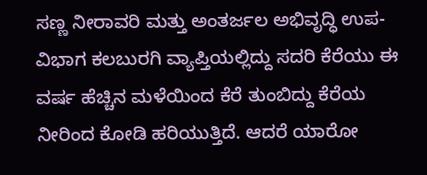ಸಣ್ಣ ನೀರಾವರಿ ಮತ್ತು ಅಂತರ್ಜಲ ಅಭಿವೃದ್ಧಿ ಉಪ-ವಿಭಾಗ ಕಲಬುರಗಿ ವ್ಯಾಪ್ತಿಯಲ್ಲಿದ್ದು ಸದರಿ ಕೆರೆಯು ಈ ವರ್ಷ ಹೆಚ್ಚಿನ ಮಳೆಯಿಂದ ಕೆರೆ ತುಂಬಿದ್ದು ಕೆರೆಯ ನೀರಿಂದ ಕೋಡಿ ಹರಿಯುತ್ತಿದೆ. ಆದರೆ ಯಾರೋ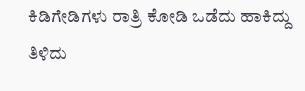ಕಿಡಿಗೇಡಿಗಳು ರಾತ್ರಿ ಕೋಡಿ ಒಡೆದು ಹಾಕಿದ್ದು ತಿಳಿದು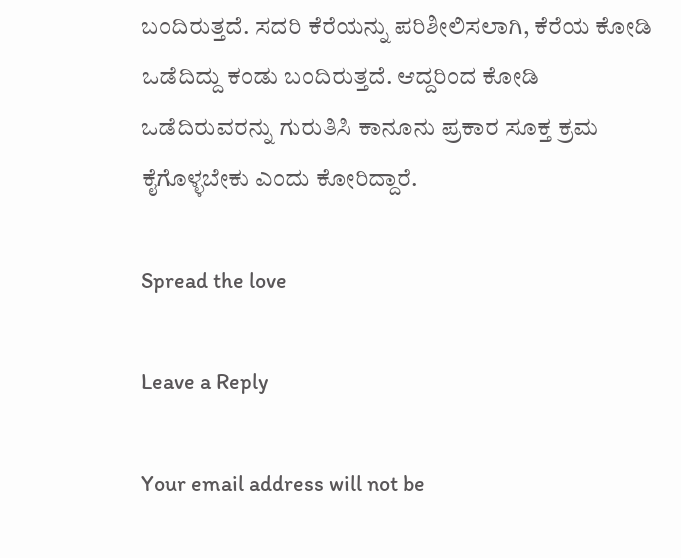ಬಂದಿರುತ್ತದೆ. ಸದರಿ ಕೆರೆಯನ್ನು ಪರಿಶೀಲಿಸಲಾಗಿ, ಕೆರೆಯ ಕೋಡಿ ಒಡೆದಿದ್ದು ಕಂಡು ಬಂದಿರುತ್ತದೆ. ಆದ್ದರಿಂದ ಕೋಡಿ ಒಡೆದಿರುವರನ್ನು ಗುರುತಿಸಿ ಕಾನೂನು ಪ್ರಕಾರ ಸೂಕ್ತ ಕ್ರಮ ಕೈಗೊಳ್ಳಬೇಕು ಎಂದು ಕೋರಿದ್ದಾರೆ.

Spread the love

Leave a Reply

Your email address will not be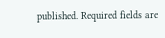published. Required fields are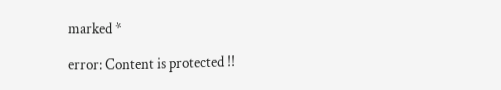marked *

error: Content is protected !!